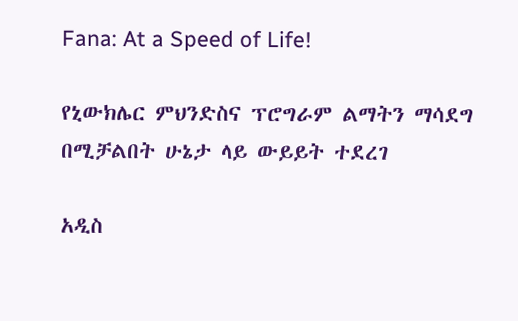Fana: At a Speed of Life!

የኒውክሌር ምህንድስና ፕሮግራም ልማትን ማሳደግ በሚቻልበት ሁኔታ ላይ ውይይት ተደረገ

አዲስ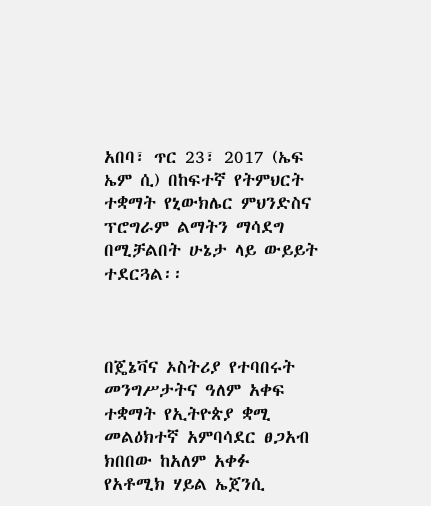አበባ፣ ጥር 23፣ 2017 (ኤፍ ኤም ሲ) በከፍተኛ የትምህርት ተቋማት የኒውክሌር ምህንድስና ፕሮግራም ልማትን ማሳደግ በሚቻልበት ሁኔታ ላይ ውይይት ተደርጓል፡፡



በጄኔቫና ኦስትሪያ የተባበሩት መንግሥታትና ዓለም አቀፍ ተቋማት የኢትዮጵያ ቋሚ መልዕክተኛ አምባሳደር ፀጋአብ ክበበው ከአለም አቀፉ የአቶሚክ ሃይል ኤጀንሲ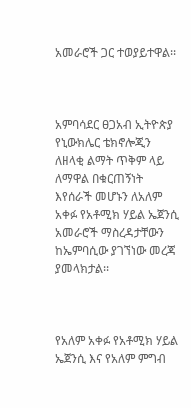አመራሮች ጋር ተወያይተዋል፡፡



አምባሳደር ፀጋአብ ኢትዮጵያ የኒውክሌር ቴክኖሎጂን ለዘላቂ ልማት ጥቅም ላይ ለማዋል በቁርጠኝነት እየሰራች መሆኑን ለአለም አቀፉ የአቶሚክ ሃይል ኤጀንሲ አመራሮች ማስረዳታቸውን ከኤምባሲው ያገኘነው መረጃ ያመላክታል፡፡



የአለም አቀፉ የአቶሚክ ሃይል ኤጀንሲ እና የአለም ምግብ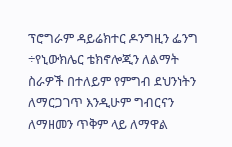ፕሮግራም ዳይሬክተር ዶንግዚን ፌንግ ÷የኒውክሌር ቴክኖሎጂን ለልማት ስራዎች በተለይም የምግብ ደህንነትን ለማርጋገጥ እንዲሁም ግብርናን ለማዘመን ጥቅም ላይ ለማዋል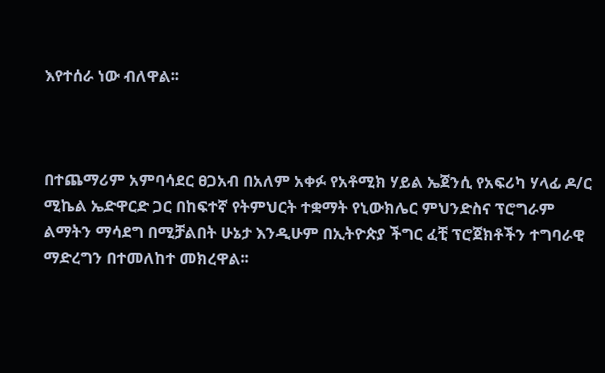እየተሰራ ነው ብለዋል፡፡



በተጨማሪም አምባሳደር ፀጋአብ በአለም አቀፉ የአቶሚክ ሃይል ኤጀንሲ የአፍሪካ ሃላፊ ዶ/ር ሚኬል ኤድዋርድ ጋር በከፍተኛ የትምህርት ተቋማት የኒውክሌር ምህንድስና ፕሮግራም ልማትን ማሳደግ በሚቻልበት ሁኔታ እንዲሁም በኢትዮጵያ ችግር ፈቺ ፕሮጀክቶችን ተግባራዊ ማድረግን በተመለከተ መክረዋል፡፡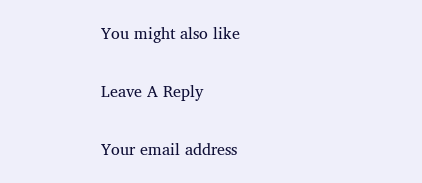You might also like

Leave A Reply

Your email address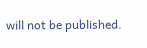will not be published.